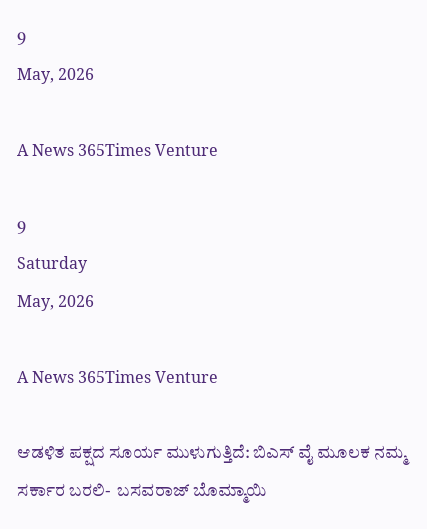9
May, 2026

A News 365Times Venture

9
Saturday
May, 2026

A News 365Times Venture

ಆಡಳಿತ ಪಕ್ಷದ ಸೂರ್ಯ ಮುಳುಗುತ್ತಿದೆ: ಬಿಎಸ್ ವೈ ಮೂಲಕ ನಮ್ಮ ಸರ್ಕಾರ ಬರಲಿ-  ಬಸವರಾಜ್ ಬೊಮ್ಮಾಯಿ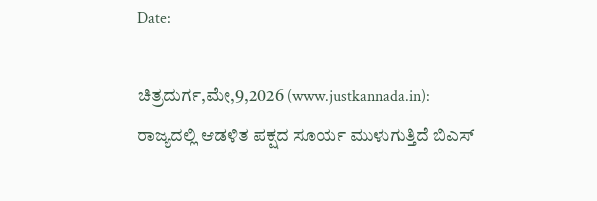Date:

ಚಿತ್ರದುರ್ಗ,ಮೇ,9,2026 (www.justkannada.in):  ರಾಜ್ಯದಲ್ಲಿ ಆಡಳಿತ ಪಕ್ಷದ ಸೂರ್ಯ ಮುಳುಗುತ್ತಿದೆ ಬಿಎಸ್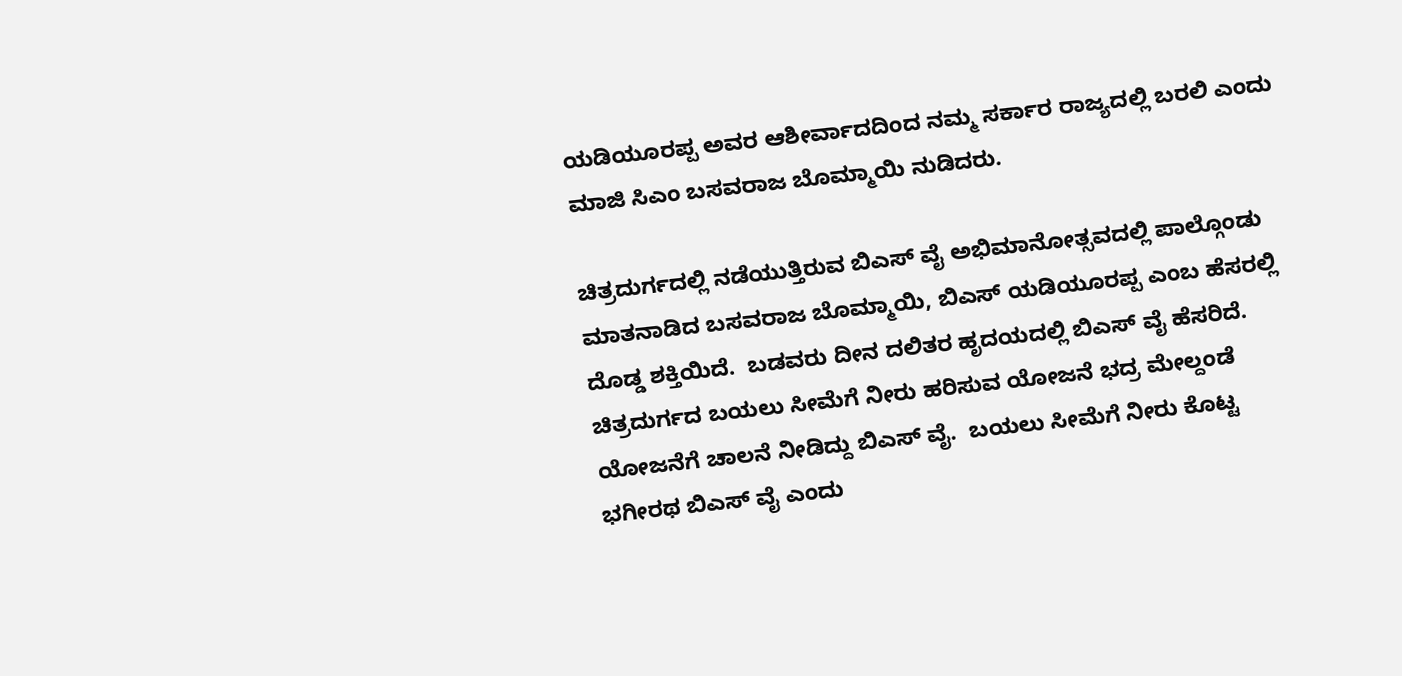ಯಡಿಯೂರಪ್ಪ ಅವರ ಆಶೀರ್ವಾದದಿಂದ ನಮ್ಮ ಸರ್ಕಾರ ರಾಜ್ಯದಲ್ಲಿ ಬರಲಿ ಎಂದು ಮಾಜಿ ಸಿಎಂ ಬಸವರಾಜ ಬೊಮ್ಮಾಯಿ ನುಡಿದರು.

ಚಿತ್ರದುರ್ಗದಲ್ಲಿ ನಡೆಯುತ್ತಿರುವ ಬಿಎಸ್ ವೈ ಅಭಿಮಾನೋತ್ಸವದಲ್ಲಿ ಪಾಲ್ಗೊಂಡು ಮಾತನಾಡಿದ ಬಸವರಾಜ ಬೊಮ್ಮಾಯಿ, ಬಿಎಸ್ ಯಡಿಯೂರಪ್ಪ ಎಂಬ ಹೆಸರಲ್ಲಿ ದೊಡ್ಡ ಶಕ್ತಿಯಿದೆ.  ಬಡವರು ದೀನ ದಲಿತರ ಹೃದಯದಲ್ಲಿ ಬಿಎಸ್ ವೈ ಹೆಸರಿದೆ. ಚಿತ್ರದುರ್ಗದ ಬಯಲು ಸೀಮೆಗೆ ನೀರು ಹರಿಸುವ ಯೋಜನೆ ಭದ್ರ ಮೇಲ್ದಂಡೆ ಯೋಜನೆಗೆ ಚಾಲನೆ ನೀಡಿದ್ದು ಬಿಎಸ್ ವೈ.  ಬಯಲು ಸೀಮೆಗೆ ನೀರು ಕೊಟ್ಟ ಭಗೀರಥ ಬಿಎಸ್ ವೈ ಎಂದು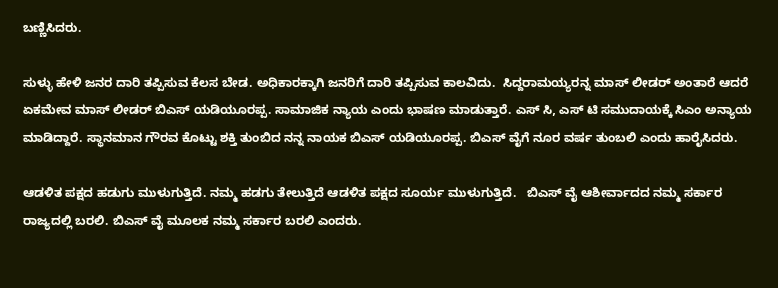ಬಣ್ಣಿಸಿದರು.

ಸುಳ್ಳು ಹೇಳಿ ಜನರ ದಾರಿ ತಪ್ಪಿಸುವ ಕೆಲಸ ಬೇಡ. ಅಧಿಕಾರಕ್ಕಾಗಿ ಜನರಿಗೆ ದಾರಿ ತಪ್ಪಿಸುವ ಕಾಲವಿದು.  ಸಿದ್ದರಾಮಯ್ಯರನ್ನ ಮಾಸ್ ಲೀಡರ್ ಅಂತಾರೆ ಆದರೆ ಏಕಮೇವ ಮಾಸ್ ಲೀಡರ್ ಬಿಎಸ್ ಯಡಿಯೂರಪ್ಪ. ಸಾಮಾಜಿಕ ನ್ಯಾಯ ಎಂದು ಭಾಷಣ ಮಾಡುತ್ತಾರೆ. ಎಸ್ ಸಿ, ಎಸ್ ಟಿ ಸಮುದಾಯಕ್ಕೆ ಸಿಎಂ ಅನ್ಯಾಯ ಮಾಡಿದ್ದಾರೆ. ಸ್ಥಾನಮಾನ ಗೌರವ ಕೊಟ್ಟು ಶಕ್ತಿ ತುಂಬಿದ ನನ್ನ ನಾಯಕ ಬಿಎಸ್ ಯಡಿಯೂರಪ್ಪ. ಬಿಎಸ್ ವೈಗೆ ನೂರ ವರ್ಷ ತುಂಬಲಿ ಎಂದು ಹಾರೈಸಿದರು.

ಆಡಳಿತ ಪಕ್ಷದ ಹಡುಗು ಮುಳುಗುತ್ತಿದೆ. ನಮ್ಮ ಹಡಗು ತೇಲುತ್ತಿದೆ ಆಡಳಿತ ಪಕ್ಷದ ಸೂರ್ಯ ಮುಳುಗುತ್ತಿದೆ.   ಬಿಎಸ್ ವೈ ಆಶೀರ್ವಾದದ ನಮ್ಮ ಸರ್ಕಾರ ರಾಜ್ಯದಲ್ಲಿ ಬರಲಿ. ಬಿಎಸ್ ವೈ ಮೂಲಕ ನಮ್ಮ ಸರ್ಕಾರ ಬರಲಿ ಎಂದರು.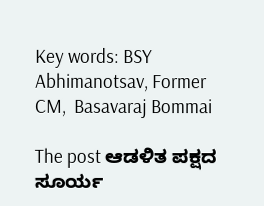Key words: BSY Abhimanotsav, Former CM,  Basavaraj Bommai

The post ಆಡಳಿತ ಪಕ್ಷದ ಸೂರ್ಯ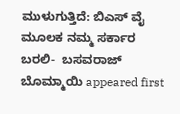ಮುಳುಗುತ್ತಿದೆ: ಬಿಎಸ್ ವೈ ಮೂಲಕ ನಮ್ಮ ಸರ್ಕಾರ ಬರಲಿ-  ಬಸವರಾಜ್ ಬೊಮ್ಮಾಯಿ appeared first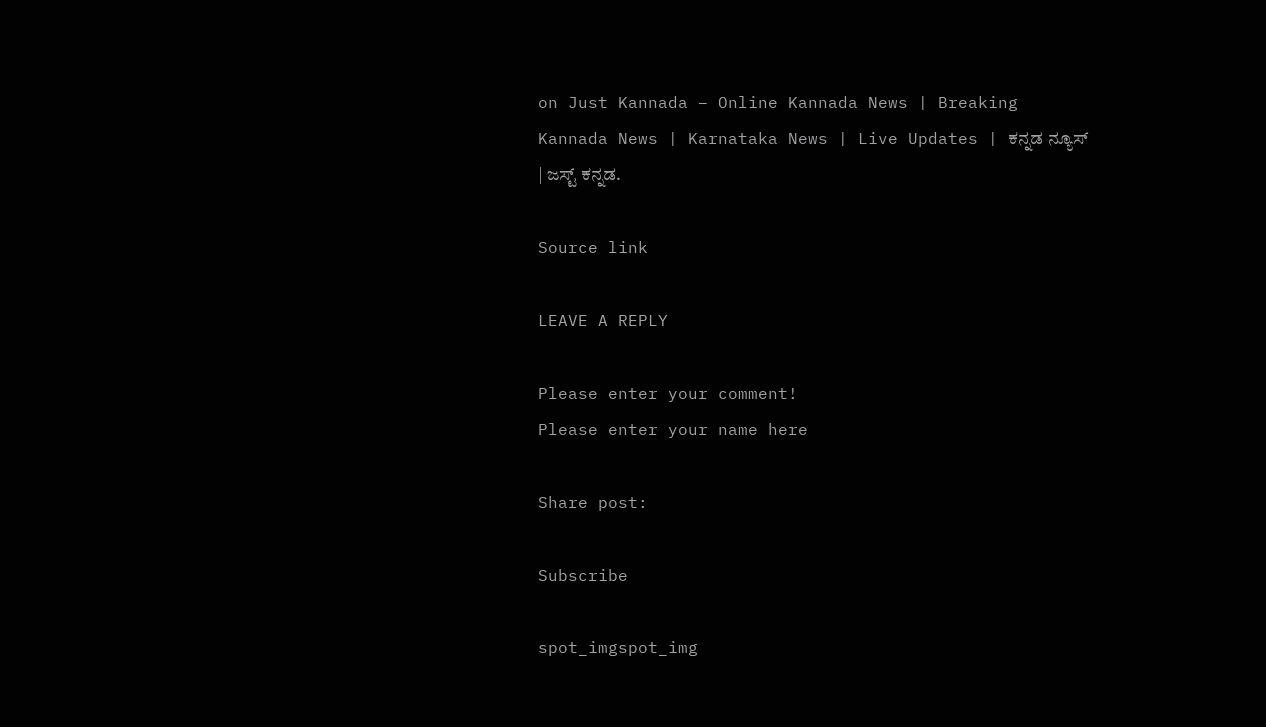on Just Kannada – Online Kannada News | Breaking Kannada News | Karnataka News | Live Updates | ಕನ್ನಡ ನ್ಯೂಸ್ | ಜಸ್ಟ್ ಕನ್ನಡ.

Source link

LEAVE A REPLY

Please enter your comment!
Please enter your name here

Share post:

Subscribe

spot_imgspot_img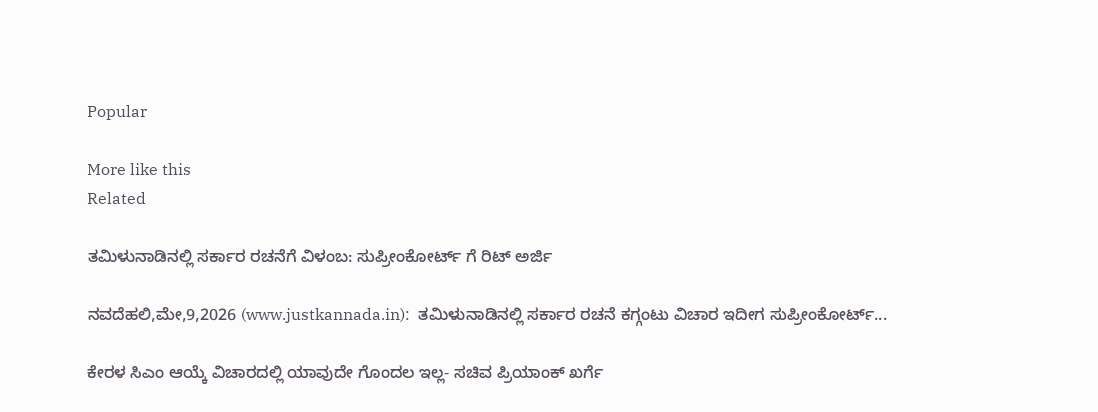Popular

More like this
Related

ತಮಿಳುನಾಡಿನಲ್ಲಿ ಸರ್ಕಾರ ರಚನೆಗೆ ವಿಳಂಬ: ಸುಪ್ರೀಂಕೋರ್ಟ್ ಗೆ ರಿಟ್ ಅರ್ಜಿ

ನವದೆಹಲಿ,ಮೇ,9,2026 (www.justkannada.in):  ತಮಿಳುನಾಡಿನಲ್ಲಿ ಸರ್ಕಾರ ರಚನೆ ಕಗ್ಗಂಟು ವಿಚಾರ ಇದೀಗ ಸುಪ್ರೀಂಕೋರ್ಟ್...

ಕೇರಳ ಸಿಎಂ ಆಯ್ಕೆ ವಿಚಾರದಲ್ಲಿ ಯಾವುದೇ ಗೊಂದಲ ಇಲ್ಲ- ಸಚಿವ ಪ್ರಿಯಾಂಕ್ ಖರ್ಗೆ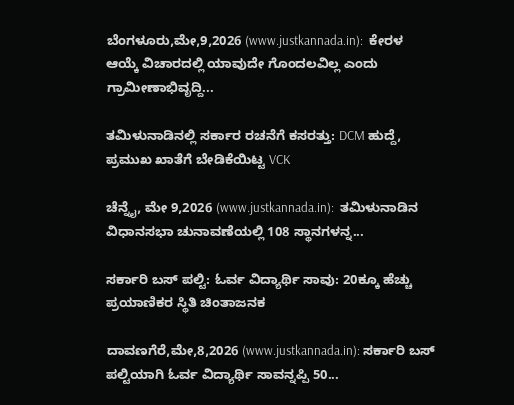ಬೆಂಗಳೂರು,ಮೇ,9,2026 (www.justkannada.in):  ಕೇರಳ ಆಯ್ಕೆ ವಿಚಾರದಲ್ಲಿ ಯಾವುದೇ ಗೊಂದಲವಿಲ್ಲ ಎಂದು ಗ್ರಾಮೀಣಾಭಿವೃದ್ದಿ...

ತಮಿಳುನಾಡಿನಲ್ಲಿ ಸರ್ಕಾರ ರಚನೆಗೆ ಕಸರತ್ತು: DCM ಹುದ್ದೆ, ಪ್ರಮುಖ ಖಾತೆಗೆ ಬೇಡಿಕೆಯಿಟ್ಟ VCK

ಚೆನ್ನೈ, ಮೇ 9,2026 (www.justkannada.in):  ತಮಿಳುನಾಡಿನ ವಿಧಾನಸಭಾ ಚುನಾವಣೆಯಲ್ಲಿ 108 ಸ್ಥಾನಗಳನ್ನ...

ಸರ್ಕಾರಿ ಬಸ್ ಪಲ್ಟಿ: ಓರ್ವ ವಿದ್ಯಾರ್ಥಿ ಸಾವು: 20ಕ್ಕೂ ಹೆಚ್ಚು ಪ್ರಯಾಣಿಕರ ಸ್ಥಿತಿ ಚಿಂತಾಜನಕ

ದಾವಣಗೆರೆ,ಮೇ,8,2026 (www.justkannada.in): ಸರ್ಕಾರಿ ಬಸ್ ಪಲ್ಟಿಯಾಗಿ ಓರ್ವ ವಿದ್ಯಾರ್ಥಿ ಸಾವನ್ನಪ್ಪಿ 50...